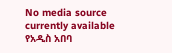No media source currently available
የአዲስ አበባ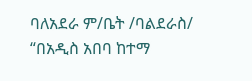ባለአደራ ም/ቤት /ባልደራስ/ “በአዲስ አበባ ከተማ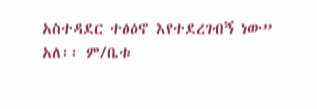አስተዳደር ተፅዕኖ እየተደረገብኝ ነው” አለ፡፡ ም/ቤቱ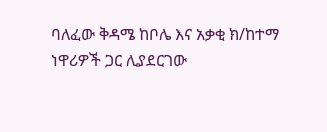ባለፈው ቅዳሜ ከቦሌ እና አቃቂ ክ/ከተማ ነዋሪዎች ጋር ሊያደርገው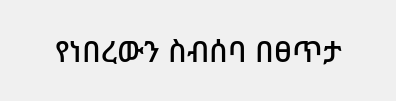የነበረውን ስብሰባ በፀጥታ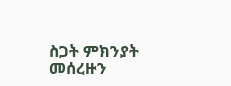ስጋት ምክንያት መሰረዙን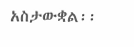አስታውቋል፡፡